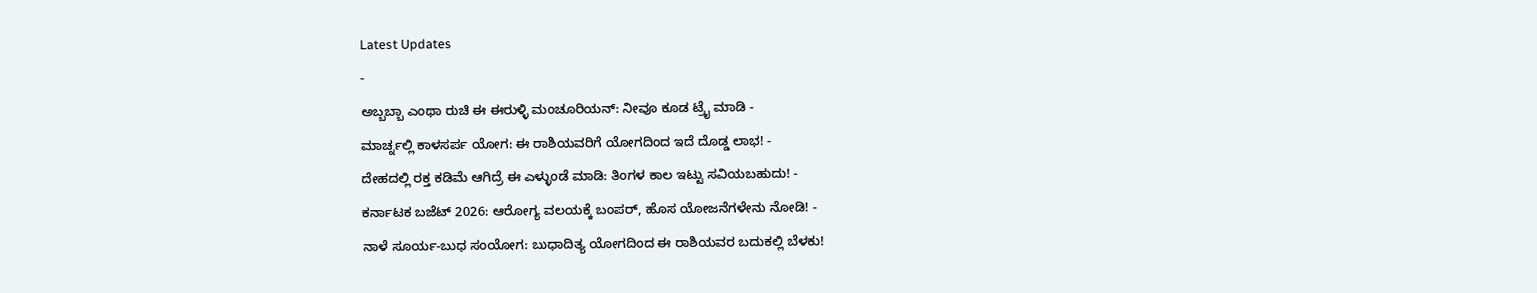Latest Updates
-
ಅಬ್ಬಬ್ಬಾ ಎಂಥಾ ರುಚಿ ಈ ಈರುಳ್ಳಿ ಮಂಚೂರಿಯನ್: ನೀವೂ ಕೂಡ ಟ್ರೈ ಮಾಡಿ -
ಮಾರ್ಚ್ನಲ್ಲಿ ಕಾಳಸರ್ಪ ಯೋಗ: ಈ ರಾಶಿಯವರಿಗೆ ಯೋಗದಿಂದ ಇದೆ ದೊಡ್ಡ ಲಾಭ! -
ದೇಹದಲ್ಲಿ ರಕ್ತ ಕಡಿಮೆ ಆಗಿದ್ರೆ ಈ ಎಳ್ಳುಂಡೆ ಮಾಡಿ: ತಿಂಗಳ ಕಾಲ ಇಟ್ಟು ಸವಿಯಬಹುದು! -
ಕರ್ನಾಟಕ ಬಜೆಟ್ 2026: ಆರೋಗ್ಯ ವಲಯಕ್ಕೆ ಬಂಪರ್, ಹೊಸ ಯೋಜನೆಗಳೇನು ನೋಡಿ! -
ನಾಳೆ ಸೂರ್ಯ-ಬುಧ ಸಂಯೋಗ: ಬುಧಾದಿತ್ಯ ಯೋಗದಿಂದ ಈ ರಾಶಿಯವರ ಬದುಕಲ್ಲಿ ಬೆಳಕು!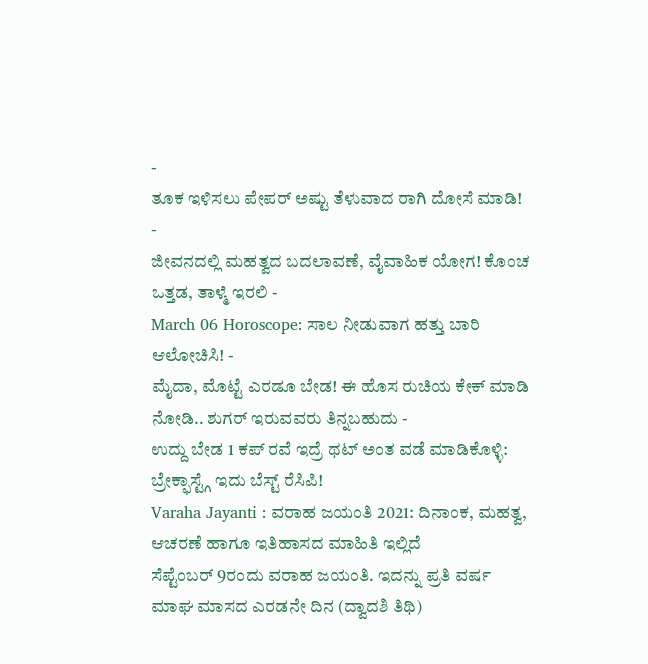-
ತೂಕ ಇಳಿಸಲು ಪೇಪರ್ ಅಷ್ಟು ತೆಳುವಾದ ರಾಗಿ ದೋಸೆ ಮಾಡಿ! -
ಜೀವನದಲ್ಲಿ ಮಹತ್ವದ ಬದಲಾವಣೆ, ವೈವಾಹಿಕ ಯೋಗ! ಕೊಂಚ ಒತ್ತಡ, ತಾಳ್ಮೆ ಇರಲಿ -
March 06 Horoscope: ಸಾಲ ನೀಡುವಾಗ ಹತ್ತು ಬಾರಿ ಆಲೋಚಿಸಿ! -
ಮೈದಾ, ಮೊಟ್ಟೆ ಎರಡೂ ಬೇಡ! ಈ ಹೊಸ ರುಚಿಯ ಕೇಕ್ ಮಾಡಿ ನೋಡಿ.. ಶುಗರ್ ಇರುವವರು ತಿನ್ನಬಹುದು -
ಉದ್ದು ಬೇಡ 1 ಕಪ್ ರವೆ ಇದ್ರೆ ಥಟ್ ಅಂತ ವಡೆ ಮಾಡಿಕೊಳ್ಳಿ: ಬ್ರೇಕ್ಫಾಸ್ಟ್ಗೆ ಇದು ಬೆಸ್ಟ್ ರೆಸಿಪಿ!
Varaha Jayanti : ವರಾಹ ಜಯಂತಿ 2021: ದಿನಾಂಕ, ಮಹತ್ವ, ಆಚರಣೆ ಹಾಗೂ ಇತಿಹಾಸದ ಮಾಹಿತಿ ಇಲ್ಲಿದೆ
ಸೆಪ್ಟೆಂಬರ್ 9ರಂದು ವರಾಹ ಜಯಂತಿ. ಇದನ್ನು ಪ್ರತಿ ವರ್ಷ ಮಾಘ ಮಾಸದ ಎರಡನೇ ದಿನ (ದ್ವಾದಶಿ ತಿಥಿ)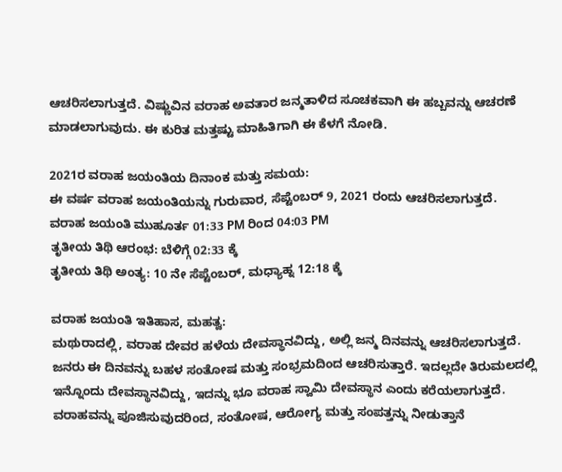ಆಚರಿಸಲಾಗುತ್ತದೆ. ವಿಷ್ಣುವಿನ ವರಾಹ ಅವತಾರ ಜನ್ಮತಾಳಿದ ಸೂಚಕವಾಗಿ ಈ ಹಬ್ಬವನ್ನು ಆಚರಣೆ ಮಾಡಲಾಗುವುದು. ಈ ಕುರಿತ ಮತ್ತಷ್ಟು ಮಾಹಿತಿಗಾಗಿ ಈ ಕೆಳಗೆ ನೋಡಿ.

2021ರ ವರಾಹ ಜಯಂತಿಯ ದಿನಾಂಕ ಮತ್ತು ಸಮಯ:
ಈ ವರ್ಷ ವರಾಹ ಜಯಂತಿಯನ್ನು ಗುರುವಾರ, ಸೆಪ್ಟೆಂಬರ್ 9, 2021 ರಂದು ಆಚರಿಸಲಾಗುತ್ತದೆ.
ವರಾಹ ಜಯಂತಿ ಮುಹೂರ್ತ 01:33 PM ರಿಂದ 04:03 PM
ತೃತೀಯ ತಿಥಿ ಆರಂಭ: ಬೆಳಿಗ್ಗೆ 02:33 ಕ್ಕೆ
ತೃತೀಯ ತಿಥಿ ಅಂತ್ಯ: 10 ನೇ ಸೆಪ್ಟೆಂಬರ್, ಮಧ್ಯಾಹ್ನ 12:18 ಕ್ಕೆ

ವರಾಹ ಜಯಂತಿ ಇತಿಹಾಸ, ಮಹತ್ವ:
ಮಥುರಾದಲ್ಲಿ, ವರಾಹ ದೇವರ ಹಳೆಯ ದೇವಸ್ಥಾನವಿದ್ದು, ಅಲ್ಲಿ ಜನ್ಮ ದಿನವನ್ನು ಆಚರಿಸಲಾಗುತ್ತದೆ. ಜನರು ಈ ದಿನವನ್ನು ಬಹಳ ಸಂತೋಷ ಮತ್ತು ಸಂಭ್ರಮದಿಂದ ಆಚರಿಸುತ್ತಾರೆ. ಇದಲ್ಲದೇ ತಿರುಮಲದಲ್ಲಿ ಇನ್ನೊಂದು ದೇವಸ್ಥಾನವಿದ್ದು, ಇದನ್ನು ಭೂ ವರಾಹ ಸ್ವಾಮಿ ದೇವಸ್ಥಾನ ಎಂದು ಕರೆಯಲಾಗುತ್ತದೆ.
ವರಾಹವನ್ನು ಪೂಜಿಸುವುದರಿಂದ, ಸಂತೋಷ, ಆರೋಗ್ಯ ಮತ್ತು ಸಂಪತ್ತನ್ನು ನೀಡುತ್ತಾನೆ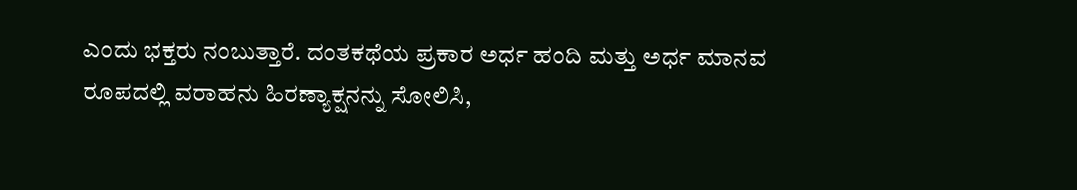ಎಂದು ಭಕ್ತರು ನಂಬುತ್ತಾರೆ. ದಂತಕಥೆಯ ಪ್ರಕಾರ ಅರ್ಧ ಹಂದಿ ಮತ್ತು ಅರ್ಧ ಮಾನವ ರೂಪದಲ್ಲಿ ವರಾಹನು ಹಿರಣ್ಯಾಕ್ಷನನ್ನು ಸೋಲಿಸಿ,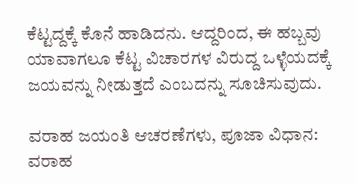ಕೆಟ್ಟದ್ದಕ್ಕೆ ಕೊನೆ ಹಾಡಿದನು. ಆದ್ದರಿಂದ, ಈ ಹಬ್ಬವು ಯಾವಾಗಲೂ ಕೆಟ್ಟ ವಿಚಾರಗಳ ವಿರುದ್ದ ಒಳ್ಳೆಯದಕ್ಕೆ ಜಯವನ್ನು ನೀಡುತ್ತದೆ ಎಂಬದನ್ನು ಸೂಚಿಸುವುದು.

ವರಾಹ ಜಯಂತಿ ಆಚರಣೆಗಳು, ಪೂಜಾ ವಿಧಾನ:
ವರಾಹ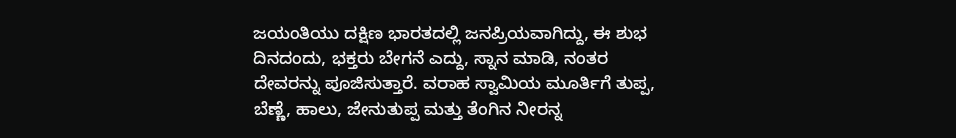ಜಯಂತಿಯು ದಕ್ಷಿಣ ಭಾರತದಲ್ಲಿ ಜನಪ್ರಿಯವಾಗಿದ್ದು, ಈ ಶುಭ ದಿನದಂದು, ಭಕ್ತರು ಬೇಗನೆ ಎದ್ದು, ಸ್ನಾನ ಮಾಡಿ, ನಂತರ ದೇವರನ್ನು ಪೂಜಿಸುತ್ತಾರೆ. ವರಾಹ ಸ್ವಾಮಿಯ ಮೂರ್ತಿಗೆ ತುಪ್ಪ, ಬೆಣ್ಣೆ, ಹಾಲು, ಜೇನುತುಪ್ಪ ಮತ್ತು ತೆಂಗಿನ ನೀರನ್ನ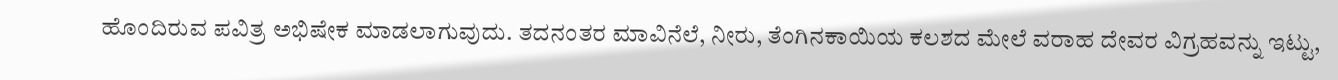ಹೊಂದಿರುವ ಪವಿತ್ರ ಅಭಿಷೇಕ ಮಾಡಲಾಗುವುದು. ತದನಂತರ ಮಾವಿನೆಲೆ, ನೀರು, ತೆಂಗಿನಕಾಯಿಯ ಕಲಶದ ಮೇಲೆ ವರಾಹ ದೇವರ ವಿಗ್ರಹವನ್ನು ಇಟ್ಟು,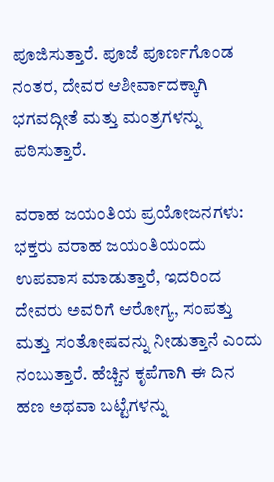ಪೂಜಿಸುತ್ತಾರೆ. ಪೂಜೆ ಪೂರ್ಣಗೊಂಡ ನಂತರ, ದೇವರ ಆಶೀರ್ವಾದಕ್ಕಾಗಿ ಭಗವದ್ಗೀತೆ ಮತ್ತು ಮಂತ್ರಗಳನ್ನು ಪಠಿಸುತ್ತಾರೆ.

ವರಾಹ ಜಯಂತಿಯ ಪ್ರಯೋಜನಗಳು:
ಭಕ್ತರು ವರಾಹ ಜಯಂತಿಯಂದು ಉಪವಾಸ ಮಾಡುತ್ತಾರೆ, ಇದರಿಂದ ದೇವರು ಅವರಿಗೆ ಆರೋಗ್ಯ, ಸಂಪತ್ತು ಮತ್ತು ಸಂತೋಷವನ್ನು ನೀಡುತ್ತಾನೆ ಎಂದು ನಂಬುತ್ತಾರೆ. ಹೆಚ್ಚಿನ ಕೃಪೆಗಾಗಿ ಈ ದಿನ ಹಣ ಅಥವಾ ಬಟ್ಟೆಗಳನ್ನು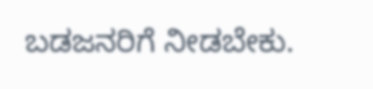ಬಡಜನರಿಗೆ ನೀಡಬೇಕು.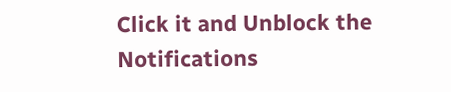Click it and Unblock the Notifications